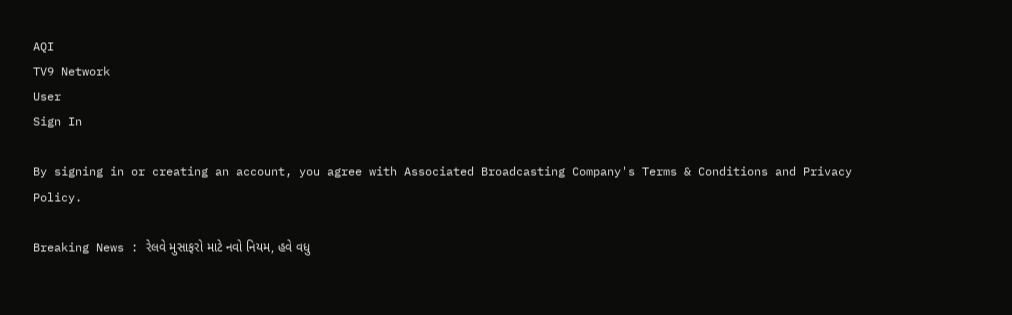AQI
TV9 Network
User
Sign In

By signing in or creating an account, you agree with Associated Broadcasting Company's Terms & Conditions and Privacy Policy.

Breaking News : રેલવે મુસાફરો માટે નવો નિયમ, હવે વધુ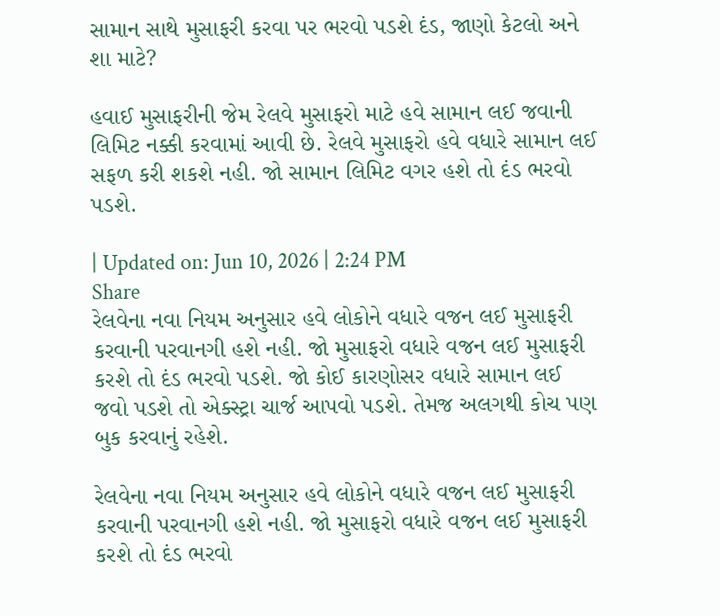સામાન સાથે મુસાફરી કરવા પર ભરવો પડશે દંડ, જાણો કેટલો અને શા માટે?

હવાઈ મુસાફરીની જેમ રેલવે મુસાફરો માટે હવે સામાન લઈ જવાની લિમિટ નક્કી કરવામાં આવી છે. રેલવે મુસાફરો હવે વધારે સામાન લઈ સફળ કરી શકશે નહી. જો સામાન લિમિટ વગર હશે તો દંડ ભરવો પડશે.

| Updated on: Jun 10, 2026 | 2:24 PM
Share
રેલવેના નવા નિયમ અનુસાર હવે લોકોને વધારે વજન લઈ મુસાફરી કરવાની પરવાનગી હશે નહી. જો મુસાફરો વધારે વજન લઈ મુસાફરી કરશે તો દંડ ભરવો પડશે. જો કોઈ કારણોસર વધારે સામાન લઈ જવો પડશે તો એક્સ્ટ્રા ચાર્જ આપવો પડશે. તેમજ અલગથી કોચ પણ બુક કરવાનું રહેશે.

રેલવેના નવા નિયમ અનુસાર હવે લોકોને વધારે વજન લઈ મુસાફરી કરવાની પરવાનગી હશે નહી. જો મુસાફરો વધારે વજન લઈ મુસાફરી કરશે તો દંડ ભરવો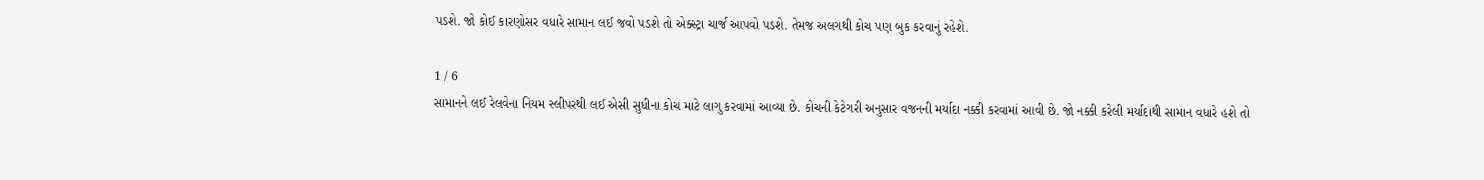પડશે. જો કોઈ કારણોસર વધારે સામાન લઈ જવો પડશે તો એક્સ્ટ્રા ચાર્જ આપવો પડશે. તેમજ અલગથી કોચ પણ બુક કરવાનું રહેશે.

1 / 6
સામાનને લઈ રેલવેના નિયમ સ્લીપરથી લઈ એસી સુધીના કોચ માટે લાગુ કરવામાં આવ્યા છે. કોચની કેટેગરી અનુસાર વજનની મર્યાદા નક્કી કરવામાં આવી છે. જો નક્કી કરેલી મર્યાદાથી સામાન વધારે હશે તો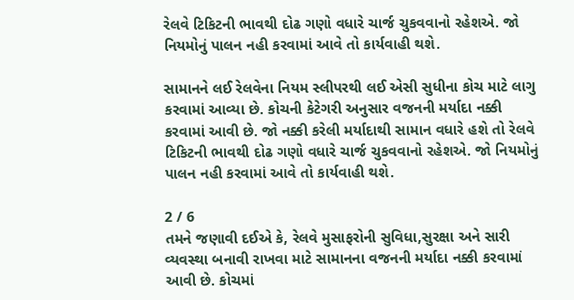રેલવે ટિકિટની ભાવથી દોઢ ગણો વધારે ચાર્જ ચુકવવાનો રહેશએ. જો નિયમોનું પાલન નહી કરવામાં આવે તો કાર્યવાહી થશે.

સામાનને લઈ રેલવેના નિયમ સ્લીપરથી લઈ એસી સુધીના કોચ માટે લાગુ કરવામાં આવ્યા છે. કોચની કેટેગરી અનુસાર વજનની મર્યાદા નક્કી કરવામાં આવી છે. જો નક્કી કરેલી મર્યાદાથી સામાન વધારે હશે તો રેલવે ટિકિટની ભાવથી દોઢ ગણો વધારે ચાર્જ ચુકવવાનો રહેશએ. જો નિયમોનું પાલન નહી કરવામાં આવે તો કાર્યવાહી થશે.

2 / 6
તમને જણાવી દઈએ કે, રેલવે મુસાફરોની સુવિધા,સુરક્ષા અને સારી વ્યવસ્થા બનાવી રાખવા માટે સામાનના વજનની મર્યાદા નક્કી કરવામાં આવી છે. કોચમાં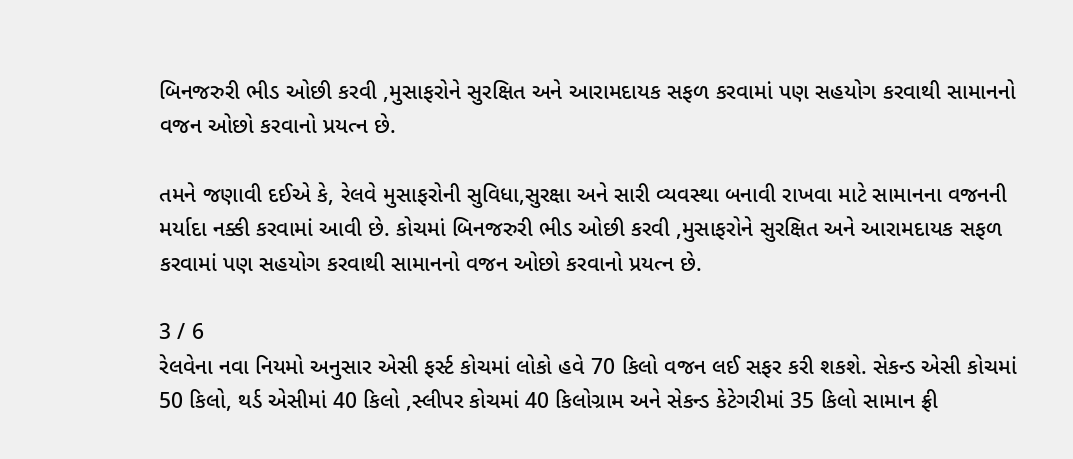બિનજરુરી ભીડ ઓછી કરવી ,મુસાફરોને સુરક્ષિત અને આરામદાયક સફળ કરવામાં પણ સહયોગ કરવાથી સામાનનો વજન ઓછો કરવાનો પ્રયત્ન છે.

તમને જણાવી દઈએ કે, રેલવે મુસાફરોની સુવિધા,સુરક્ષા અને સારી વ્યવસ્થા બનાવી રાખવા માટે સામાનના વજનની મર્યાદા નક્કી કરવામાં આવી છે. કોચમાં બિનજરુરી ભીડ ઓછી કરવી ,મુસાફરોને સુરક્ષિત અને આરામદાયક સફળ કરવામાં પણ સહયોગ કરવાથી સામાનનો વજન ઓછો કરવાનો પ્રયત્ન છે.

3 / 6
રેલવેના નવા નિયમો અનુસાર એસી ફર્સ્ટ કોચમાં લોકો હવે 70 કિલો વજન લઈ સફર કરી શકશે. સેકન્ડ એસી કોચમાં 50 કિલો, થર્ડ એસીમાં 40 કિલો ,સ્લીપર કોચમાં 40 કિલોગ્રામ અને સેકન્ડ કેટેગરીમાં 35 કિલો સામાન ફ્રી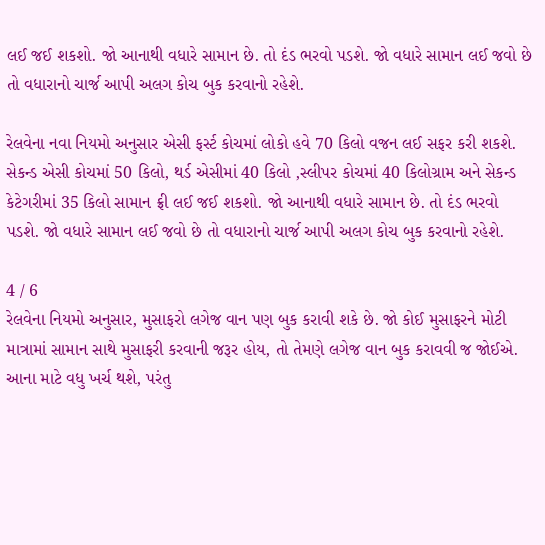લઈ જઈ શકશો. જો આનાથી વધારે સામાન છે. તો દંડ ભરવો પડશે. જો વધારે સામાન લઈ જવો છે તો વધારાનો ચાર્જ આપી અલગ કોચ બુક કરવાનો રહેશે.

રેલવેના નવા નિયમો અનુસાર એસી ફર્સ્ટ કોચમાં લોકો હવે 70 કિલો વજન લઈ સફર કરી શકશે. સેકન્ડ એસી કોચમાં 50 કિલો, થર્ડ એસીમાં 40 કિલો ,સ્લીપર કોચમાં 40 કિલોગ્રામ અને સેકન્ડ કેટેગરીમાં 35 કિલો સામાન ફ્રી લઈ જઈ શકશો. જો આનાથી વધારે સામાન છે. તો દંડ ભરવો પડશે. જો વધારે સામાન લઈ જવો છે તો વધારાનો ચાર્જ આપી અલગ કોચ બુક કરવાનો રહેશે.

4 / 6
રેલવેના નિયમો અનુસાર, મુસાફરો લગેજ વાન પણ બુક કરાવી શકે છે. જો કોઈ મુસાફરને મોટી માત્રામાં સામાન સાથે મુસાફરી કરવાની જરૂર હોય, તો તેમણે લગેજ વાન બુક કરાવવી જ જોઈએ. આના માટે વધુ ખર્ચ થશે, પરંતુ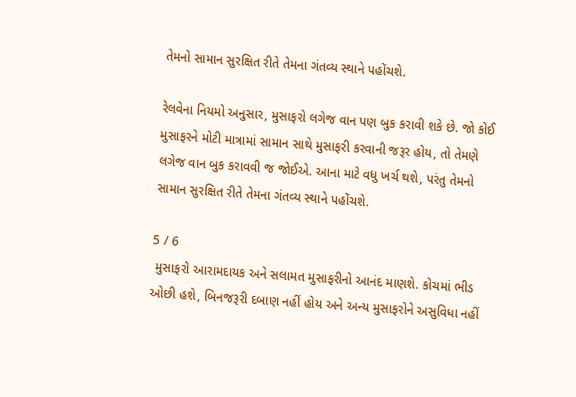તેમનો સામાન સુરક્ષિત રીતે તેમના ગંતવ્ય સ્થાને પહોંચશે.

રેલવેના નિયમો અનુસાર, મુસાફરો લગેજ વાન પણ બુક કરાવી શકે છે. જો કોઈ મુસાફરને મોટી માત્રામાં સામાન સાથે મુસાફરી કરવાની જરૂર હોય, તો તેમણે લગેજ વાન બુક કરાવવી જ જોઈએ. આના માટે વધુ ખર્ચ થશે, પરંતુ તેમનો સામાન સુરક્ષિત રીતે તેમના ગંતવ્ય સ્થાને પહોંચશે.

5 / 6
 મુસાફરો આરામદાયક અને સલામત મુસાફરીનો આનંદ માણશે. કોચમાં ભીડ ઓછી હશે, બિનજરૂરી દબાણ નહીં હોય અને અન્ય મુસાફરોને અસુવિધા નહીં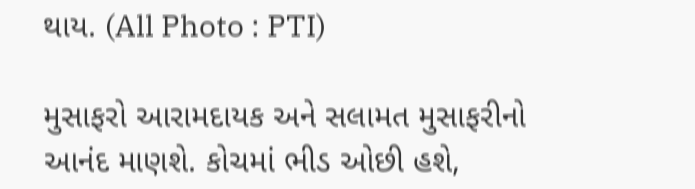થાય. (All Photo : PTI)

મુસાફરો આરામદાયક અને સલામત મુસાફરીનો આનંદ માણશે. કોચમાં ભીડ ઓછી હશે,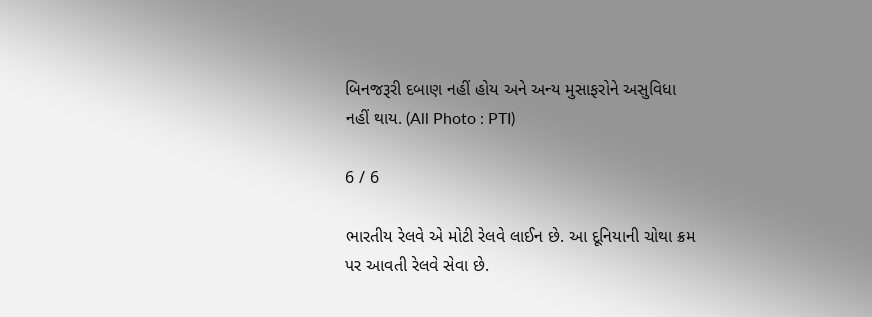બિનજરૂરી દબાણ નહીં હોય અને અન્ય મુસાફરોને અસુવિધા નહીં થાય. (All Photo : PTI)

6 / 6

ભારતીય રેલવે એ મોટી રેલવે લાઈન છે. આ દૂનિયાની ચોથા ક્રમ પર આવતી રેલવે સેવા છે.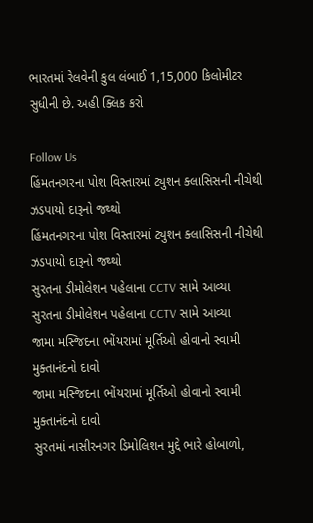ભારતમાં રેલવેની કુલ લંબાઈ 1,15,000 કિલોમીટર સુધીની છે. અહી ક્લિક કરો

Follow Us
હિંમતનગરના પોશ વિસ્તારમાં ટ્યુશન ક્લાસિસની નીચેથી ઝડપાયો દારૂનો જથ્થો
હિંમતનગરના પોશ વિસ્તારમાં ટ્યુશન ક્લાસિસની નીચેથી ઝડપાયો દારૂનો જથ્થો
સુરતના ડીમોલેશન પહેલાના CCTV સામે આવ્યા
સુરતના ડીમોલેશન પહેલાના CCTV સામે આવ્યા
જામા મસ્જિદના ભોંયરામાં મૂર્તિઓ હોવાનો સ્વામી મુક્તાનંદનો દાવો
જામા મસ્જિદના ભોંયરામાં મૂર્તિઓ હોવાનો સ્વામી મુક્તાનંદનો દાવો
સુરતમાં નાસીરનગર ડિમોલિશન મુદ્દે ભારે હોબાળો,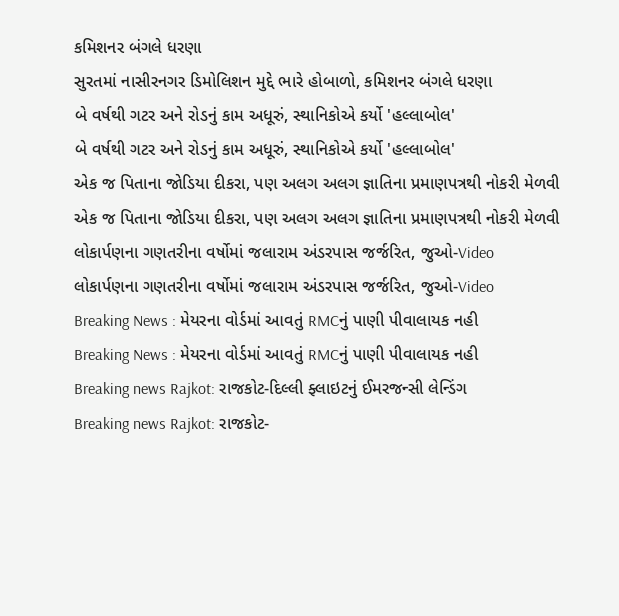કમિશનર બંગલે ધરણા
સુરતમાં નાસીરનગર ડિમોલિશન મુદ્દે ભારે હોબાળો, કમિશનર બંગલે ધરણા
બે વર્ષથી ગટર અને રોડનું કામ અધૂરું, સ્થાનિકોએ કર્યો 'હલ્લાબોલ'
બે વર્ષથી ગટર અને રોડનું કામ અધૂરું, સ્થાનિકોએ કર્યો 'હલ્લાબોલ'
એક જ પિતાના જોડિયા દીકરા, પણ અલગ અલગ જ્ઞાતિના પ્રમાણપત્રથી નોકરી મેળવી
એક જ પિતાના જોડિયા દીકરા, પણ અલગ અલગ જ્ઞાતિના પ્રમાણપત્રથી નોકરી મેળવી
લોકાર્પણના ગણતરીના વર્ષોમાં જલારામ અંડરપાસ જર્જરિત, જુઓ-Video
લોકાર્પણના ગણતરીના વર્ષોમાં જલારામ અંડરપાસ જર્જરિત, જુઓ-Video
Breaking News : મેયરના વોર્ડમાં આવતું RMCનું પાણી પીવાલાયક નહી
Breaking News : મેયરના વોર્ડમાં આવતું RMCનું પાણી પીવાલાયક નહી
Breaking news Rajkot: રાજકોટ-દિલ્લી ફ્લાઇટનું ઈમરજન્સી લેન્ડિંગ
Breaking news Rajkot: રાજકોટ-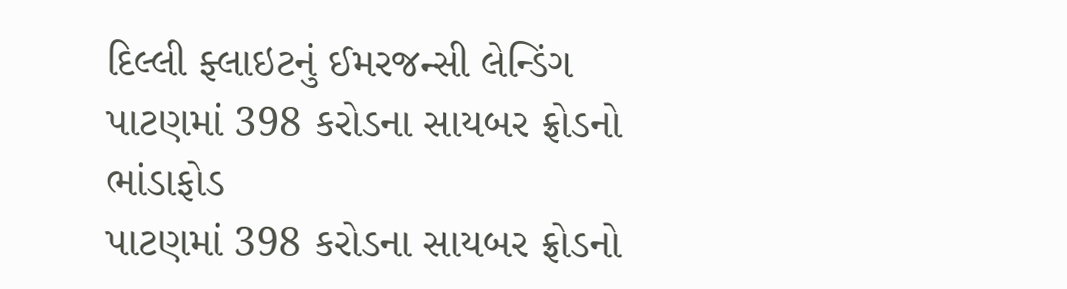દિલ્લી ફ્લાઇટનું ઈમરજન્સી લેન્ડિંગ
પાટણમાં 398 કરોડના સાયબર ફ્રોડનો ભાંડાફોડ
પાટણમાં 398 કરોડના સાયબર ફ્રોડનો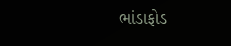ભાંડાફોડ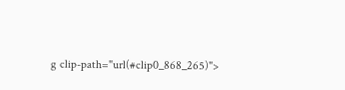g clip-path="url(#clip0_868_265)">